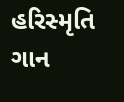હરિસ્મૃતિ ગાન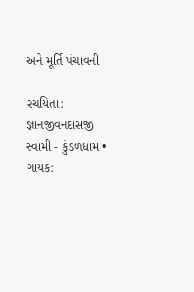અને મૂર્તિ પંચાવની

રચયિતા: જ્ઞાનજીવનદાસજી સ્વામી - કુંડળધામ • ગાયક: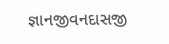જ્ઞાનજીવનદાસજી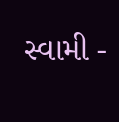સ્વામી -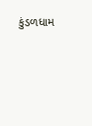કુંડળધામ